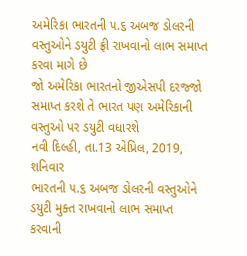અમેરિકા ભારતની ૫.૬ અબજ ડોલરની વસ્તુઓને ડયુટી ફ્રી રાખવાનો લાભ સમાપ્ત કરવા માગે છે
જો અમેરિકા ભારતનો જીએસપી દરજ્જો સમાપ્ત કરશે તે ભારત પણ અમેરિકાની વસ્તુઓ પર ડયુટી વધારશે
નવી દિલ્હી, તા.13 એપ્રિલ, 2019, શનિવાર
ભારતની ૫.૬ અબજ ડોલરની વસ્તુઓને ડયુટી મુક્ત રાખવાનો લાભ સમાપ્ત કરવાની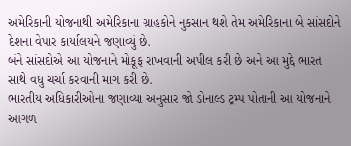અમેરિકાની યોજનાથી અમેરિકાના ગ્રાહકોને નુકસાન થશે તેમ અમેરિકાના બે સાંસદોને દેશના વેપાર કાર્યાલયને જણાવ્યું છે.
બંને સાંસદોએ આ યોજનાને મોકૂફ રાખવાની અપીલ કરી છે અને આ મુદ્દે ભારત સાથે વધુ ચર્ચા કરવાની માગ કરી છે.
ભારતીય અધિકારીઓના જણાવ્યા અનુસાર જો ડોનાલ્ડ ટ્રમ્પ પોતાની આ યોજનાને આગળ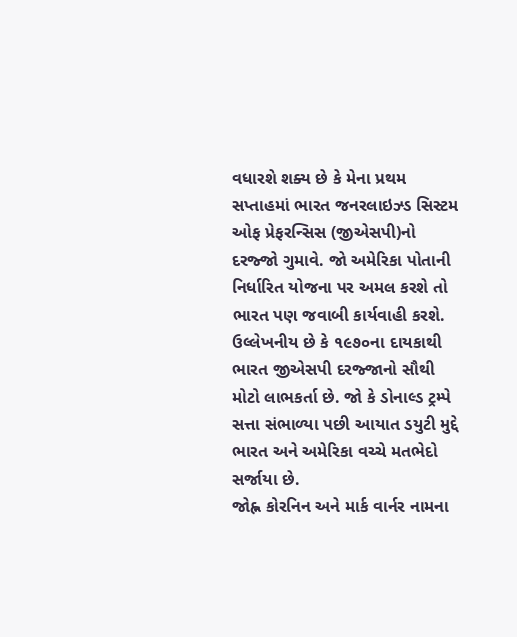વધારશે શક્ય છે કે મેના પ્રથમ સપ્તાહમાં ભારત જનરલાઇઝ્ડ સિસ્ટમ ઓફ પ્રેફરન્સિસ (જીએસપી)નો દરજ્જો ગુમાવે. જો અમેરિકા પોતાની નિર્ધારિત યોજના પર અમલ કરશે તો ભારત પણ જવાબી કાર્યવાહી કરશે.
ઉલ્લેખનીય છે કે ૧૯૭૦ના દાયકાથી ભારત જીએસપી દરજ્જાનો સૌથી મોટો લાભકર્તા છે. જો કે ડોનાલ્ડ ટ્રમ્પે સત્તા સંભાળ્યા પછી આયાત ડયુટી મુદ્દે ભારત અને અમેરિકા વચ્ચે મતભેદો સર્જાયા છે.
જોહ્ન કોરનિન અને માર્ક વાર્નર નામના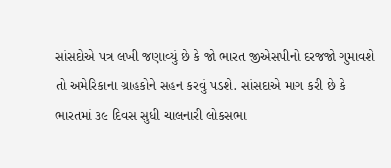સાંસદોએ પત્ર લખી જણાવ્યું છે કે જો ભારત જીએસપીનો દરજજો ગુમાવશે તો અમેરિકાના ગ્રાહકોને સહન કરવું પડશે. સાંસદાએ માગ કરી છે કે ભારતમાં ૩૯ દિવસ સુધી ચાલનારી લોકસભા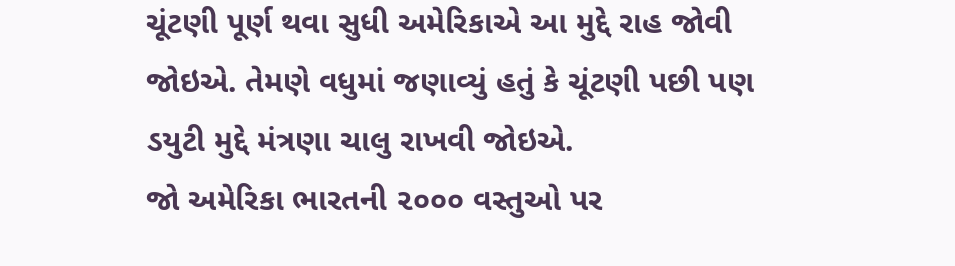ચૂંટણી પૂર્ણ થવા સુધી અમેરિકાએ આ મુદ્દે રાહ જોવી જોઇએ. તેમણે વધુમાં જણાવ્યું હતું કે ચૂંટણી પછી પણ ડયુટી મુદ્દે મંત્રણા ચાલુ રાખવી જોઇએ.
જો અમેરિકા ભારતની ૨૦૦૦ વસ્તુઓ પર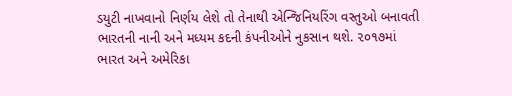ડયુટી નાખવાનો નિર્ણય લેશે તો તેનાથી એન્જિનિયરિંગ વસ્તુઓ બનાવતી ભારતની નાની અને મધ્યમ કદની કંપનીઓને નુકસાન થશે. ૨૦૧૭માં ભારત અને અમેરિકા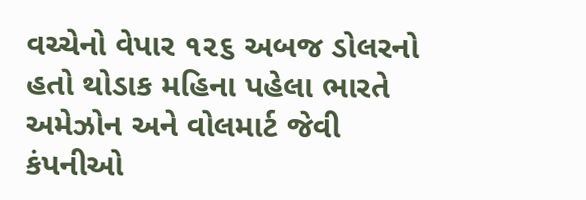વચ્ચેનો વેપાર ૧૨૬ અબજ ડોલરનો હતો થોડાક મહિના પહેલા ભારતે અમેઝોન અને વોલમાર્ટ જેવી કંપનીઓ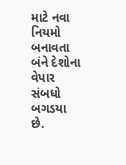માટે નવા નિયમો બનાવતા બંને દેશોના વેપાર સંબધો બગડયા છે.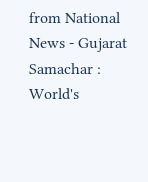from National News - Gujarat Samachar : World's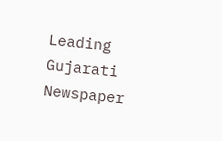Leading Gujarati Newspaper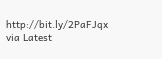http://bit.ly/2PaFJqx
via Latest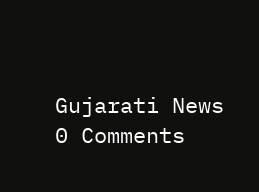Gujarati News
0 Comments